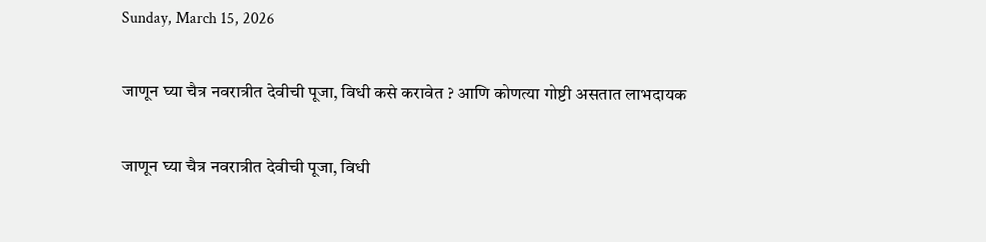Sunday, March 15, 2026

जाणून घ्या चैत्र नवरात्रीत देवीची पूजा, विधी कसे करावेत ? आणि कोणत्या गोष्टी असतात लाभदायक

जाणून घ्या चैत्र नवरात्रीत देवीची पूजा, विधी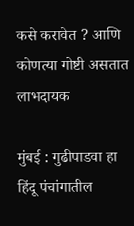कसे करावेत ? आणि कोणत्या गोष्टी असतात लाभदायक

मुंबई : गुढीपाडवा हा हिंदू पंचांगातील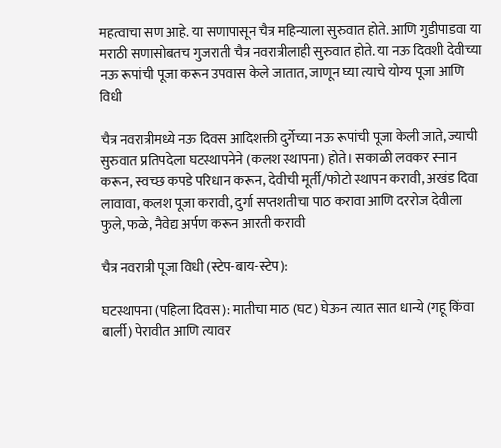महत्वाचा सण आहे. या सणापासून चैत्र महिन्याला सुरुवात होते. आणि गुडीपाडवा या मराठी सणासोबतच गुजराती चैत्र नवरात्रीलाही सुरुवात होते. या नऊ दिवशी देवीच्या नऊ रूपांची पूजा करून उपवास केले जातात, जाणून घ्या त्याचे योग्य पूजा आणि विधी

चैत्र नवरात्रीमध्ये नऊ दिवस आदिशक्ती दुर्गेच्या नऊ रूपांची पूजा केली जाते, ज्याची सुरुवात प्रतिपदेला घटस्थापनेने (कलश स्थापना) होते। सकाळी लवकर स्नान करून, स्वच्छ कपडे परिधान करून, देवीची मूर्ती/फोटो स्थापन करावी, अखंड दिवा लावावा, कलश पूजा करावी, दुर्गा सप्तशतीचा पाठ करावा आणि दररोज देवीला फुले, फळे, नैवेद्य अर्पण करून आरती करावी

चैत्र नवरात्री पूजा विधी (स्टेप-बाय-स्टेप):

घटस्थापना (पहिला दिवस): मातीचा माठ (घट) घेऊन त्यात सात धान्ये (गहू किंवा बार्ली) पेरावीत आणि त्यावर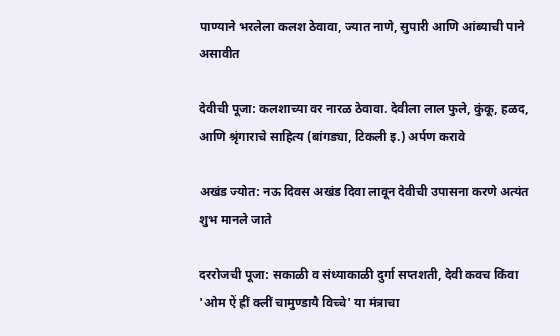पाण्याने भरलेला कलश ठेवावा, ज्यात नाणे, सुपारी आणि आंब्याची पाने असावीत

देवीची पूजा: कलशाच्या वर नारळ ठेवावा. देवीला लाल फुले, कुंकू, हळद, आणि श्रृंगाराचे साहित्य (बांगड्या, टिकली इ.) अर्पण करावे

अखंड ज्योत: नऊ दिवस अखंड दिवा लावून देवीची उपासना करणे अत्यंत शुभ मानले जाते

दररोजची पूजा: सकाळी व संध्याकाळी दुर्गा सप्तशती, देवी कवच किंवा 'ओम ऐं ह्रीं क्लीं चामुण्डायै विच्चे' या मंत्राचा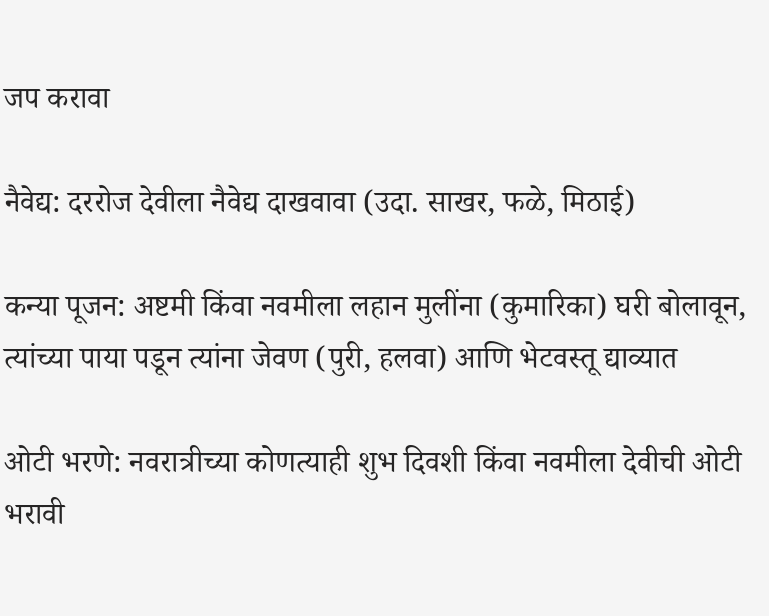जप करावा

नैवेद्य: दररोज देवीला नैवेद्य दाखवावा (उदा. साखर, फळे, मिठाई)

कन्या पूजन: अष्टमी किंवा नवमीला लहान मुलींना (कुमारिका) घरी बोलावून, त्यांच्या पाया पडून त्यांना जेवण (पुरी, हलवा) आणि भेटवस्तू द्याव्यात

ओटी भरणे: नवरात्रीच्या कोणत्याही शुभ दिवशी किंवा नवमीला देवीची ओटी भरावी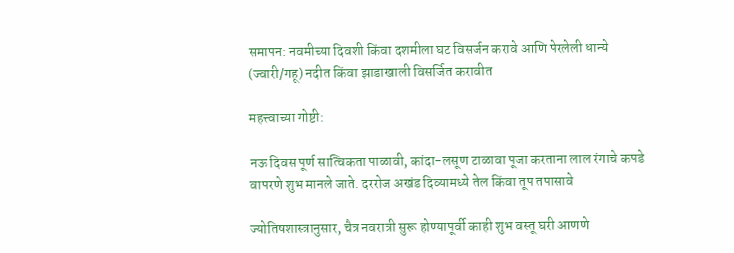समापन: नवमीच्या दिवशी किंवा दशमीला घट विसर्जन करावे आणि पेरलेली धान्ये (ज्वारी/गहू) नदीत किंवा झाडाखाली विसर्जित करावीत

महत्त्वाच्या गोष्टी:

नऊ दिवस पूर्ण सात्विकता पाळावी, कांदा-लसूण टाळावा पूजा करताना लाल रंगाचे कपडे वापरणे शुभ मानले जाते. दररोज अखंड दिव्यामध्ये तेल किंवा तूप तपासावे

ज्योतिषशास्त्रानुसार, चैत्र नवरात्री सुरू होण्यापूर्वी काही शुभ वस्तू घरी आणणे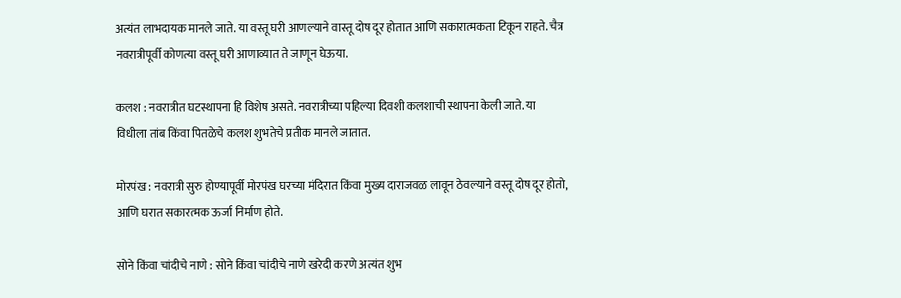अत्यंत लाभदायक मानले जाते. या वस्तू घरी आणल्याने वास्तू दोष दूर होतात आणि सकारात्मकता टिकून राहते. चैत्र नवरात्रीपूर्वी कोणत्या वस्तू घरी आणाव्यात ते जाणून घेऊया.

कलश : नवरात्रीत घटस्थापना हि विशेष असते. नवरात्रीच्या पहिल्या दिवशी कलशाची स्थापना केली जाते. या विधीला तांब किंवा पितळेचे कलश शुभतेचे प्रतीक मानले जातात.

मोरपंख : नवरात्री सुरु होण्यापूर्वी मोरपंख घरच्या मंदिरात किंवा मुख्य दाराजवळ लावून ठेवल्याने वस्तू दोष दूर होतो, आणि घरात सकारत्मक ऊर्जा निर्माण होते.

सोने किंवा चांदीचे नाणे : सोने किंवा चांदीचे नाणे खरेदी करणे अत्यंत शुभ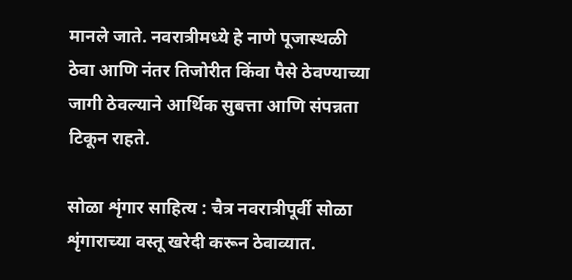मानले जाते. नवरात्रीमध्ये हे नाणे पूजास्थळी ठेवा आणि नंतर तिजोरीत किंवा पैसे ठेवण्याच्या जागी ठेवल्याने आर्थिक सुबत्ता आणि संपन्नता टिकून राहते.

सोळा शृंगार साहित्य : चैत्र नवरात्रीपूर्वी सोळा शृंगाराच्या वस्तू खरेदी करून ठेवाव्यात.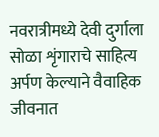नवरात्रीमध्ये देवी दुर्गाला सोळा शृंगाराचे साहित्य अर्पण केल्याने वैवाहिक जीवनात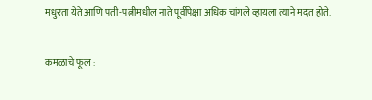मधुरता येते आणि पती-पत्नीमधील नाते पूर्वीपेक्षा अधिक चांगले व्हायला त्याने मदत होते.

कमळाचे फूल :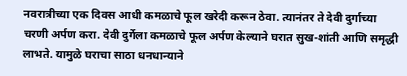नवरात्रीच्या एक दिवस आधी कमळाचे फूल खरेदी करून ठेवा. त्यानंतर ते देवी दुर्गाच्या चरणी अर्पण करा. देवी दुर्गेला कमळाचे फूल अर्पण केल्याने घरात सुख-शांती आणि समृद्धी लाभते. यामुळे घराचा साठा धनधान्याने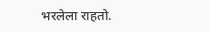भरलेला राहतो.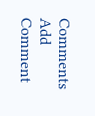Comments
Add Comment